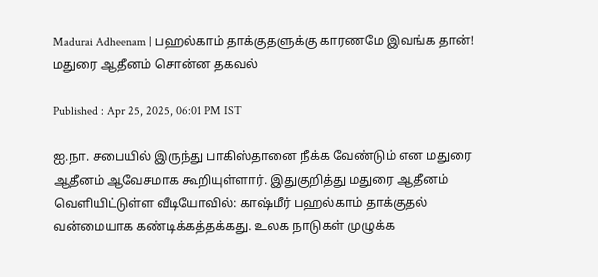Madurai Adheenam | பஹல்காம் தாக்குதளுக்கு காரணமே இவங்க தான்! மதுரை ஆதீனம் சொன்ன தகவல்

Published : Apr 25, 2025, 06:01 PM IST

ஐ.நா. சபையில் இருந்து பாகிஸ்தானை நீக்க வேண்டும் என மதுரை ஆதீனம் ஆவேசமாக கூறியுள்ளார். இதுகுறித்து மதுரை ஆதீனம் வெளியிட்டுள்ள வீடியோவில்: காஷ்மீர் பஹல்காம் தாக்குதல் வன்மையாக கண்டிக்கத்தக்கது. உலக நாடுகள் முழுக்க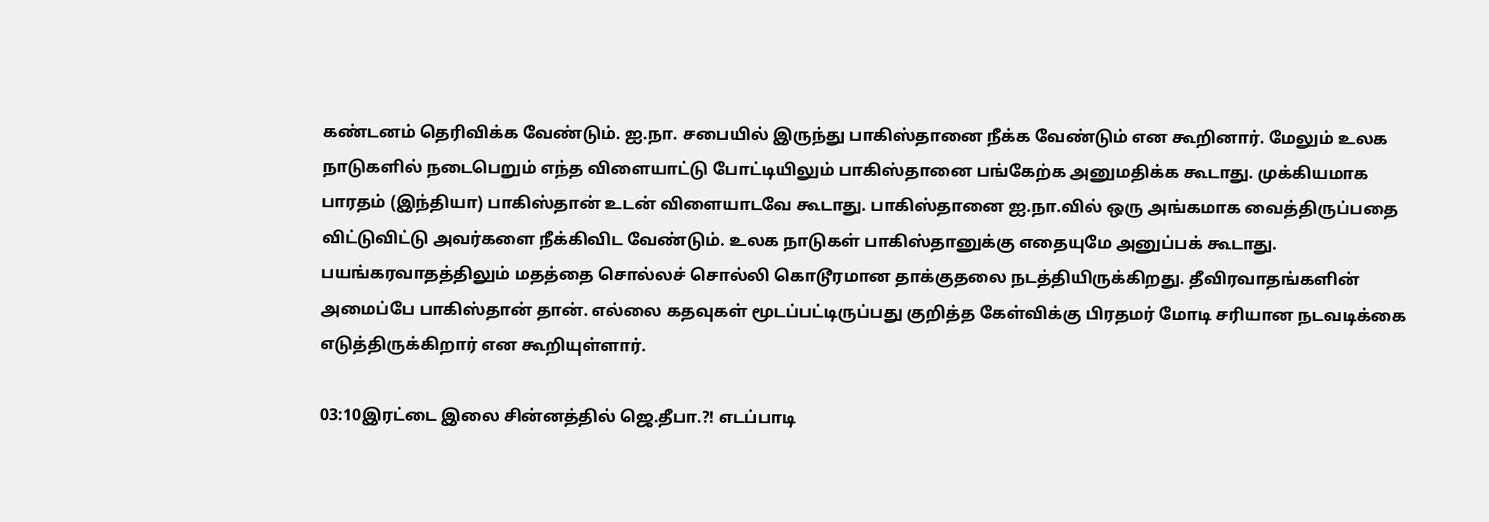கண்டனம் தெரிவிக்க வேண்டும். ஐ.நா. சபையில் இருந்து பாகிஸ்தானை நீக்க வேண்டும் என கூறினார். மேலும் உலக நாடுகளில் நடைபெறும் எந்த விளையாட்டு போட்டியிலும் பாகிஸ்தானை பங்கேற்க அனுமதிக்க கூடாது. முக்கியமாக பாரதம் (இந்தியா) பாகிஸ்தான் உடன் விளையாடவே கூடாது. பாகிஸ்தானை ஐ.நா.வில் ஒரு அங்கமாக வைத்திருப்பதை விட்டுவிட்டு அவர்களை நீக்கிவிட வேண்டும். உலக நாடுகள் பாகிஸ்தானுக்கு எதையுமே அனுப்பக் கூடாது. பயங்கரவாதத்திலும் மதத்தை சொல்லச் சொல்லி கொடூரமான தாக்குதலை நடத்தியிருக்கிறது. தீவிரவாதங்களின் அமைப்பே பாகிஸ்தான் தான். எல்லை கதவுகள் மூடப்பட்டிருப்பது குறித்த கேள்விக்கு பிரதமர் மோடி சரியான நடவடிக்கை எடுத்திருக்கிறார் என கூறியுள்ளார்.

03:10இரட்டை இலை சின்னத்தில் ஜெ.தீபா.?! எடப்பாடி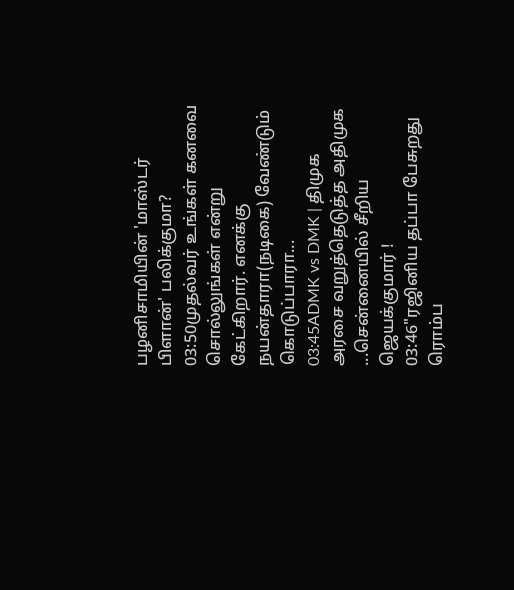பழனிசாமியின் 'மாஸ்டர் பிளான்' பலிக்குமா?
03:50முதல்வர் உங்கள் கனவை சொல்லுங்கள் என்று கேட்கிறார். எனக்கு நயன்தாரா(நடிகை) வேண்டும் கொடுப்பாரா...
03:45ADMK vs DMK | திமுக அரசை வறுத்தெடுத்த அதிமுக ...சென்னையில் சீறிய ஜெயக்குமார் !
03:46"ரஜினிய தப்பா பேசுறது ரொம்ப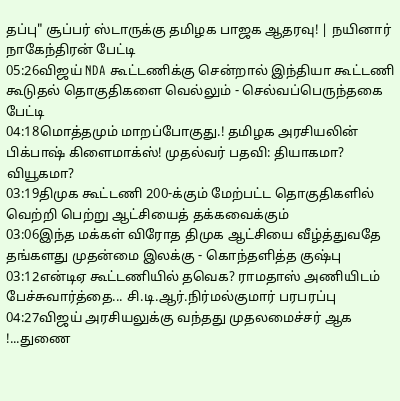தப்பு" சூப்பர் ஸ்டாருக்கு தமிழக பாஜக ஆதரவு! | நயினார் நாகேந்திரன் பேட்டி
05:26விஜய் NDA கூட்டணிக்கு சென்றால் இந்தியா கூட்டணி கூடுதல் தொகுதிகளை வெல்லும் - செல்வப்பெருந்தகை பேட்டி
04:18மொத்தமும் மாறப்போகுது.! தமிழக அரசியலின் பிக்பாஷ் கிளைமாக்ஸ்! முதல்வர் பதவி: தியாகமா? வியூகமா?
03:19திமுக கூட்டணி 200-க்கும் மேற்பட்ட தொகுதிகளில் வெற்றி பெற்று ஆட்சியைத் தக்கவைக்கும்
03:06இந்த மக்கள் விரோத திமுக ஆட்சியை வீழ்த்துவதே தங்களது முதன்மை இலக்கு - கொந்தளித்த குஷ்பு
03:12என்டிஏ கூட்டணியில் தவெக? ராமதாஸ் அணியிடம் பேச்சுவார்த்தை... சி.டி.ஆர்.நிர்மல்குமார் பரபரப்பு
04:27விஜய் அரசியலுக்கு வந்தது முதலமைச்சர் ஆக !...துணை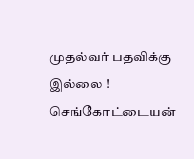முதல்வர் பதவிக்கு இல்லை ! செங்கோட்டையன்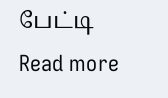பேட்டி
Read more